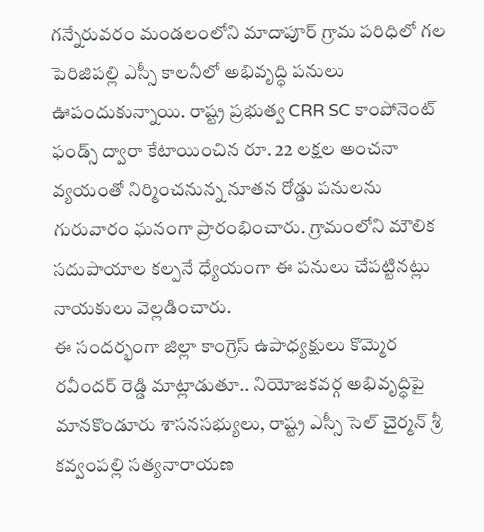గన్నేరువరం మండలంలోని మాదాపూర్ గ్రామ పరిధిలో గల పెరిజిపల్లి ఎస్సీ కాలనీలో అభివృద్ధి పనులు ఊపందుకున్నాయి. రాష్ట్ర ప్రభుత్వ CRR SC కాంపోనెంట్ ఫండ్స్ ద్వారా కేటాయించిన రూ. 22 లక్షల అంచనా వ్యయంతో నిర్మించనున్న నూతన రోడ్డు పనులను గురువారం ఘనంగా ప్రారంభించారు. గ్రామంలోని మౌలిక సదుపాయాల కల్పనే ధ్యేయంగా ఈ పనులు చేపట్టినట్లు నాయకులు వెల్లడించారు.
ఈ సందర్భంగా జిల్లా కాంగ్రెస్ ఉపాధ్యక్షులు కొమ్మెర రవీందర్ రెడ్డి మాట్లాడుతూ.. నియోజకవర్గ అభివృద్ధిపై మానకొండూరు శాసనసభ్యులు, రాష్ట్ర ఎస్సీ సెల్ చైర్మన్ శ్రీ కవ్వంపల్లి సత్యనారాయణ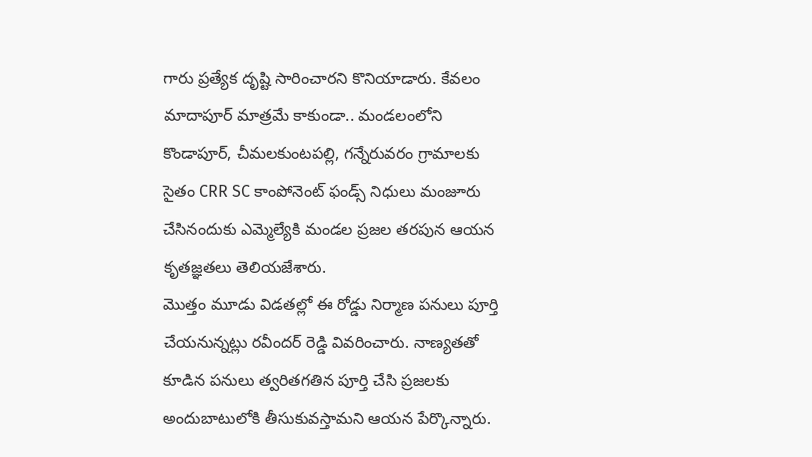గారు ప్రత్యేక దృష్టి సారించారని కొనియాడారు. కేవలం మాదాపూర్ మాత్రమే కాకుండా.. మండలంలోని కొండాపూర్, చీమలకుంటపల్లి, గన్నేరువరం గ్రామాలకు సైతం CRR SC కాంపోనెంట్ ఫండ్స్ నిధులు మంజూరు చేసినందుకు ఎమ్మెల్యేకి మండల ప్రజల తరపున ఆయన కృతజ్ఞతలు తెలియజేశారు.
మొత్తం మూడు విడతల్లో ఈ రోడ్డు నిర్మాణ పనులు పూర్తి చేయనున్నట్లు రవీందర్ రెడ్డి వివరించారు. నాణ్యతతో కూడిన పనులు త్వరితగతిన పూర్తి చేసి ప్రజలకు అందుబాటులోకి తీసుకువస్తామని ఆయన పేర్కొన్నారు.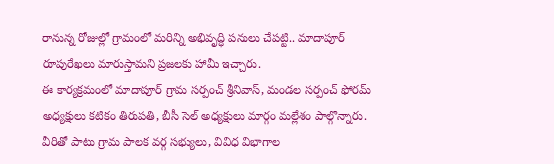రానున్న రోజుల్లో గ్రామంలో మరిన్ని అభివృద్ధి పనులు చేపట్టి.. మాదాపూర్ రూపురేఖలు మారుస్తామని ప్రజలకు హామీ ఇచ్చారు.
ఈ కార్యక్రమంలో మాదాపూర్ గ్రామ సర్పంచ్ శ్రీనివాస్, మండల సర్పంచ్ ఫోరమ్ అధ్యక్షులు కటికం తిరుపతి, బీసీ సెల్ అధ్యక్షులు మార్గం మల్లేశం పాల్గొన్నారు. వీరితో పాటు గ్రామ పాలక వర్గ సభ్యులు, వివిధ విభాగాల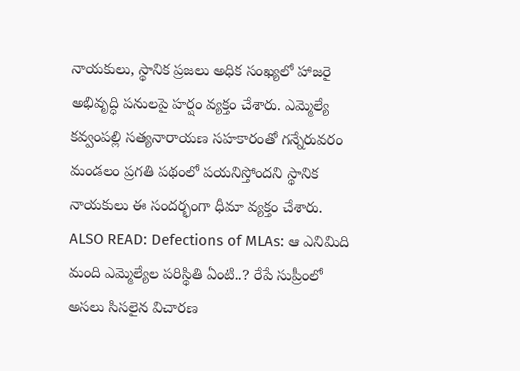నాయకులు, స్థానిక ప్రజలు అధిక సంఖ్యలో హాజరై అభివృద్ధి పనులపై హర్షం వ్యక్తం చేశారు. ఎమ్మెల్యే కవ్వంపల్లి సత్యనారాయణ సహకారంతో గన్నేరువరం మండలం ప్రగతి పథంలో పయనిస్తోందని స్థానిక నాయకులు ఈ సందర్భంగా ధీమా వ్యక్తం చేశారు.
ALSO READ: Defections of MLAs: ఆ ఎనిమిది మంది ఎమ్మెల్యేల పరిస్థితి ఏంటి..? రేపే సుప్రీంలో అసలు సిసలైన విచారణ